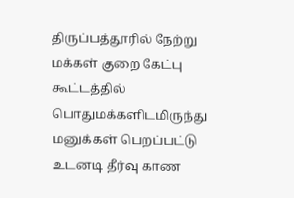திருப்பத்தூரில் நேற்று மக்கள் குறை கேட்பு கூட்டத்தில் பொதுமக்களிடமிருந்து மனுக்கள் பெறப்பட்டு உடனடி தீர்வு காண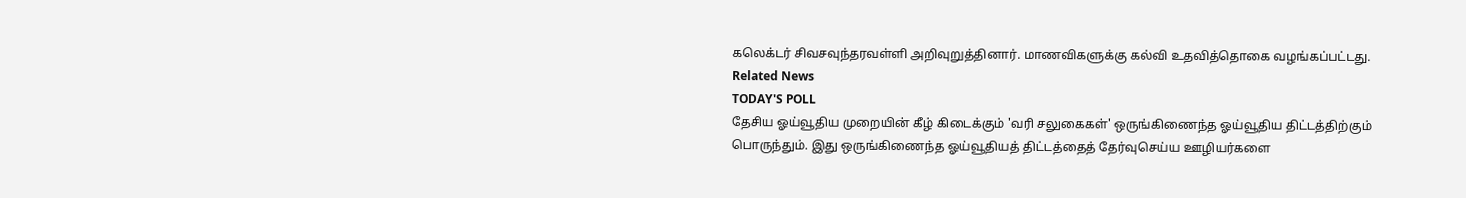கலெக்டர் சிவசவுந்தரவள்ளி அறிவுறுத்தினார். மாணவிகளுக்கு கல்வி உதவித்தொகை வழங்கப்பட்டது.
Related News
TODAY'S POLL
தேசிய ஓய்வூதிய முறையின் கீழ் கிடைக்கும் 'வரி சலுகைகள்' ஒருங்கிணைந்த ஓய்வூதிய திட்டத்திற்கும் பொருந்தும். இது ஒருங்கிணைந்த ஓய்வூதியத் திட்டத்தைத் தேர்வுசெய்ய ஊழியர்களை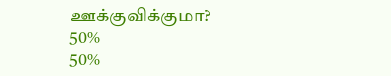ஊக்குவிக்குமா?
50%
50%